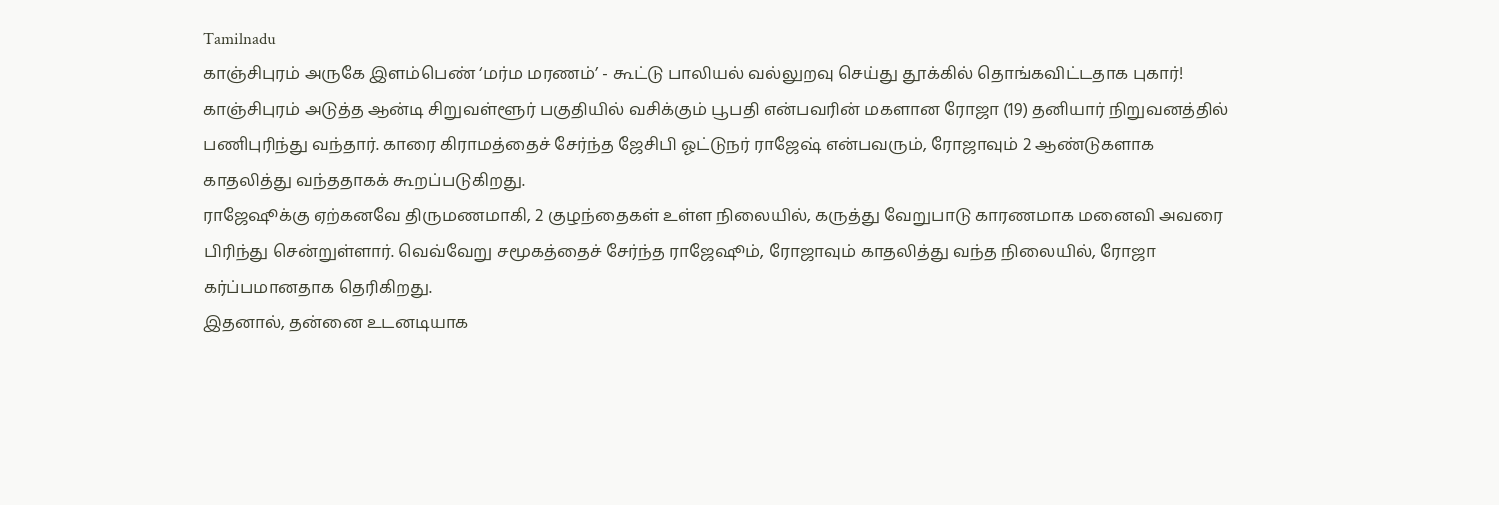Tamilnadu
காஞ்சிபுரம் அருகே இளம்பெண் ‘மர்ம மரணம்’ - கூட்டு பாலியல் வல்லுறவு செய்து தூக்கில் தொங்கவிட்டதாக புகார்!
காஞ்சிபுரம் அடுத்த ஆன்டி சிறுவள்ளூர் பகுதியில் வசிக்கும் பூபதி என்பவரின் மகளான ரோஜா (19) தனியார் நிறுவனத்தில் பணிபுரிந்து வந்தார். காரை கிராமத்தைச் சேர்ந்த ஜேசிபி ஓட்டுநர் ராஜேஷ் என்பவரும், ரோஜாவும் 2 ஆண்டுகளாக காதலித்து வந்ததாகக் கூறப்படுகிறது.
ராஜேஷூக்கு ஏற்கனவே திருமணமாகி, 2 குழந்தைகள் உள்ள நிலையில், கருத்து வேறுபாடு காரணமாக மனைவி அவரை பிரிந்து சென்றுள்ளார். வெவ்வேறு சமூகத்தைச் சேர்ந்த ராஜேஷூம், ரோஜாவும் காதலித்து வந்த நிலையில், ரோஜா கர்ப்பமானதாக தெரிகிறது.
இதனால், தன்னை உடனடியாக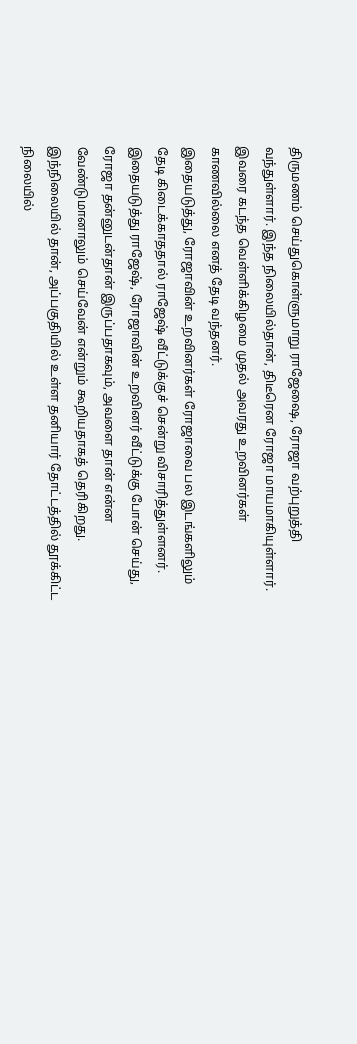திருமணம் செய்துகொள்ளுமாறு ராஜேஷை, ரோஜா வற்புறுத்தி வந்துள்ளார். இந்த நிலையில்தான், திடீரென ரோஜா மாயமாகியுள்ளார். இவரை கடந்த வெள்ளிக்கிழமை முதல் அவரது உறவினர்கள் காணவில்லை எனத் தேடி வந்தனர்.
இதையடுத்து, ரோஜாவின் உறவினர்கள் ரோஜாவை பல இடங்களிலும் தேடி கிடைக்காததால் ராஜேஷ் வீட்டுக்குச் சென்று விசாரித்துள்ளனர். இதையடுத்து ராஜேஷ், ரோஜாவின் உறவினர் வீட்டுக்கு போன் செய்து, ரோஜா தன்னுடன்தான் இருப்பதாகவும், அவளை தான் என்ன வேண்டுமானாலும் செய்வேன் என்றும் கூறியதாகத் தெரிகிறது.
இந்நிலையில் தான், அப்பகுதியில் உள்ள தனியார் தோட்டத்தில் தூக்கிட்ட நிலையில்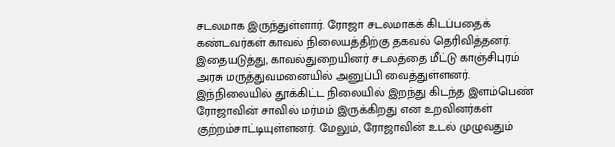சடலமாக இருந்துள்ளார். ரோஜா சடலமாகக் கிடப்பதைக் கண்டவர்கள் காவல் நிலையத்திற்கு தகவல் தெரிவித்தனர். இதையடுத்து, காவல்துறையினர் சடலத்தை மீட்டு காஞ்சிபுரம் அரசு மருத்துவமனையில் அனுப்பி வைத்துள்ளனர்.
இந்நிலையில் தூக்கிட்ட நிலையில் இறந்து கிடந்த இளம்பெண் ரோஜாவின் சாவில் மர்மம் இருக்கிறது என உறவினர்கள் குற்றம்சாட்டியுள்ளனர். மேலும், ரோஜாவின் உடல் முழுவதும்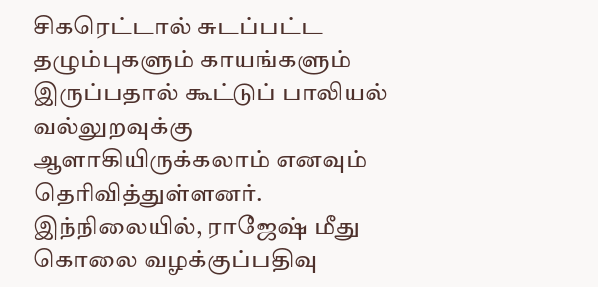சிகரெட்டால் சுடப்பட்ட தழும்புகளும் காயங்களும் இருப்பதால் கூட்டுப் பாலியல் வல்லுறவுக்கு ஆளாகியிருக்கலாம் எனவும் தெரிவித்துள்ளனர்.
இந்நிலையில், ராஜேஷ் மீது கொலை வழக்குப்பதிவு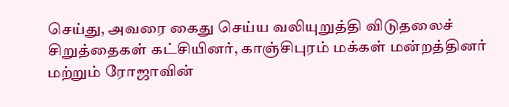செய்து, அவரை கைது செய்ய வலியுறுத்தி விடுதலைச் சிறுத்தைகள் கட்சியினர், காஞ்சிபுரம் மக்கள் மன்றத்தினர் மற்றும் ரோஜாவின்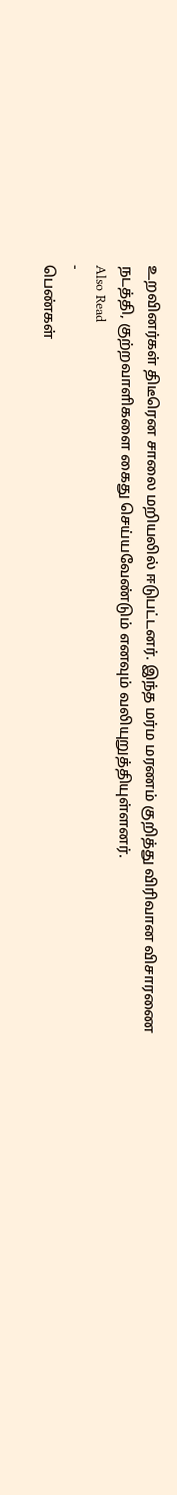உறவினர்கள் திடீரென சாலை மறியலில் ஈடுபட்டனர். இந்த மர்ம மரணம் குறித்து விரிவான விசாரணை நடத்தி, குற்றவாளிகளை கைது செய்யவேண்டும் எனவும் வலியுறுத்தியுள்ளனர்.
Also Read
-
பெண்கள்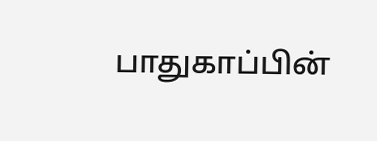பாதுகாப்பின்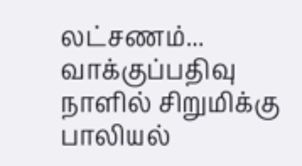லட்சணம்... வாக்குப்பதிவு நாளில் சிறுமிக்கு பாலியல்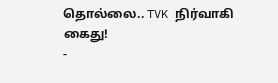தொல்லை.. TVK நிர்வாகி கைது!
-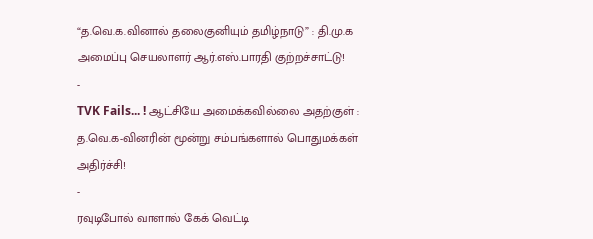“த.வெ.க.வினால் தலைகுனியும் தமிழ்நாடு” : தி.மு.க அமைப்பு செயலாளர் ஆர்.எஸ்.பாரதி குற்றச்சாட்டு!
-
TVK Fails... ! ஆட்சியே அமைக்கவில்லை அதற்குள் : த.வெ.க-வினரின் மூன்று சம்பங்களால் பொதுமக்கள் அதிர்ச்சி!
-
ரவுடிபோல் வாளால் கேக் வெட்டி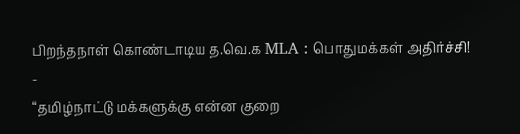பிறந்தநாள் கொண்டாடிய த.வெ.க MLA : பொதுமக்கள் அதிர்ச்சி!
-
“தமிழ்நாட்டு மக்களுக்கு என்ன குறை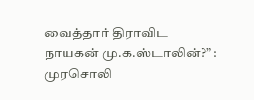வைத்தார் திராவிட நாயகன் மு.க.ஸ்டாலின்?” : முரசொலி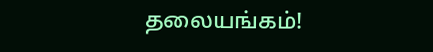தலையங்கம்!